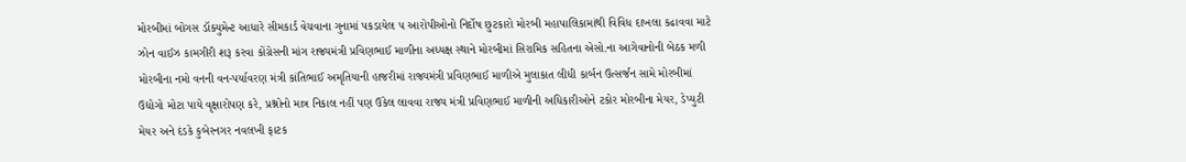મોરબીમાં બોગસ ડૉક્યુમેન્ટ આધારે સીમકાર્ડ વેચવાના ગુનામાં પકડાયેલ ૫ આરોપીઓનો નિર્દોષ છુટકારો મોરબી મહાપાલિકામાંથી વિવિધ દાખલા કઢાવવા માટે ઝોન વાઈઝ કામગીરી શરૂ કરવા કોંગ્રેસની માંગ રાજ્યમંત્રી પ્રવિણભાઈ માળીના અધ્યક્ષ સ્થાને મોરબીમાં સિરામિક સહિતના એસો.ના આગેવાનોની બેઠક મળી મોરબીના નમો વનની વન-પર્યાવરણ મંત્રી કાંતિભાઈ અમૃતિયાની હાજરીમાં રાજ્યમંત્રી પ્રવિણભાઈ માળીએ મુલાકાત લીધી કાર્બન ઉત્સર્જન સામે મોરબીમાં ઉદ્યોગો મોટા પાયે વૃક્ષારોપણ કરે, પ્રશ્નોનો માત્ર નિકાલ નહીં પણ ઉકેલ લાવવા રાજ્ય મંત્રી પ્રવિણભાઈ માળીની અધિકારીઓને ટકોર મોરબીના મેયર, ડેપ્યુટી મેયર અને દંડકે કુબેરનગર નવલખી ફાટક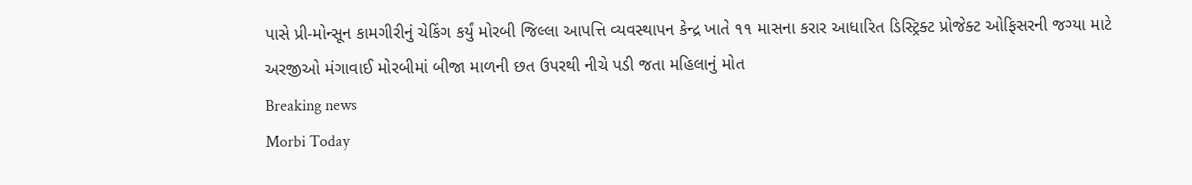પાસે પ્રી-મોન્સૂન કામગીરીનું ચેકિંગ કર્યું મોરબી જિલ્લા આપત્તિ વ્યવસ્થાપન કેન્દ્ર ખાતે ૧૧ માસના કરાર આધારિત ડિસ્ટ્રિક્ટ પ્રોજેક્ટ ઓફિસરની જગ્યા માટે અરજીઓ મંગાવાઈ મોરબીમાં બીજા માળની છત ઉપરથી નીચે પડી જતા મહિલાનું મોત
Breaking news
Morbi Today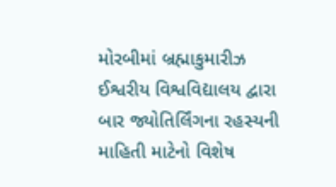મોરબીમાં બ્રહ્માકુમારીઝ ઈશ્વરીય વિશ્વવિદ્યાલય દ્વારા બાર જ્યોતિર્લિંગના રહસ્યની માહિતી માટેનો વિશેષ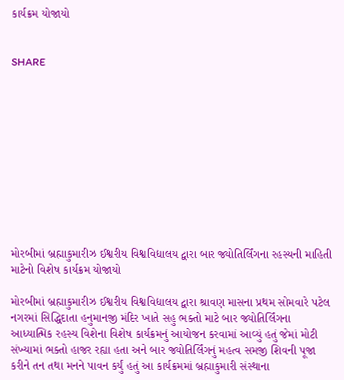કાર્યક્રમ યોજાયો


SHARE











મોરબીમાં બ્રહ્માકુમારીઝ ઈશ્વરીય વિશ્વવિદ્યાલય દ્વારા બાર જ્યોતિર્લિંગના રહસ્યની માહિતી માટેનો વિશેષ કાર્યક્રમ યોજાયો

મોરબીમાં બ્રહ્માકુમારીઝ ઈશ્વરીય વિશ્વવિદ્યાલય દ્વારા શ્રાવણ માસના પ્રથમ સોમવારે પટેલ નગરમાં સિદ્ધિદાતા હનુમાનજી મંદિર ખાતે સહુ ભક્તો માટે બાર જ્યોતિર્લિંગના આધ્યાત્મિક રહસ્ય વિશેના વિશેષ કાર્યક્રમનું આયોજન કરવામાં આવ્યું હતું જેમાં મોટી સંખ્યામાં ભક્તો હાજર રહ્યા હતા અને બાર જ્યોતિર્લિંગનું મહત્વ સમજી શિવની પૂજા કરીને તન તથા મનને પાવન કર્યું હતું આ કાર્યક્રમમાં બ્રહ્માકુમારી સંસ્થાના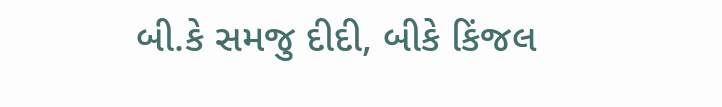બી.કે સમજુ દીદી, બીકે કિંજલ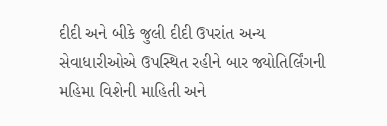દીદી અને બીકે જુલી દીદી ઉપરાંત અન્ય સેવાધારીઓએ ઉપસ્થિત રહીને બાર જ્યોતિર્લિંગની મહિમા વિશેની માહિતી અને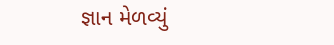જ્ઞાન મેળવ્યું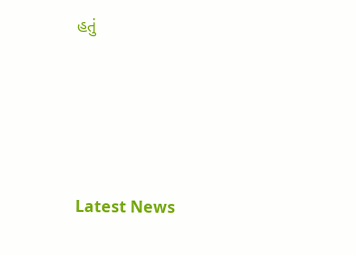હતું






Latest News